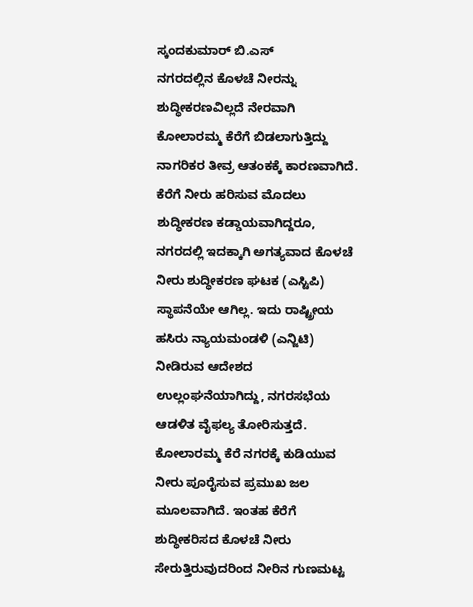ಸ್ಕಂದಕುಮಾರ್ ಬಿ.ಎಸ್
ನಗರದಲ್ಲಿನ ಕೊಳಚೆ ನೀರನ್ನು ಶುದ್ಧೀಕರಣವಿಲ್ಲದೆ ನೇರವಾಗಿ ಕೋಲಾರಮ್ಮ ಕೆರೆಗೆ ಬಿಡಲಾಗುತ್ತಿದ್ದು ನಾಗರಿಕರ ತೀವ್ರ ಆತಂಕಕ್ಕೆ ಕಾರಣವಾಗಿದೆ. ಕೆರೆಗೆ ನೀರು ಹರಿಸುವ ಮೊದಲು ಶುದ್ಧೀಕರಣ ಕಡ್ಡಾಯವಾಗಿದ್ದರೂ, ನಗರದಲ್ಲಿ ಇದಕ್ಕಾಗಿ ಅಗತ್ಯವಾದ ಕೊಳಚೆ ನೀರು ಶುದ್ಧೀಕರಣ ಘಟಕ (ಎಸ್ಟಿಪಿ) ಸ್ಥಾಪನೆಯೇ ಆಗಿಲ್ಲ. ಇದು ರಾಷ್ಟ್ರೀಯ ಹಸಿರು ನ್ಯಾಯಮಂಡಳಿ (ಎನ್ಜಿಟಿ) ನೀಡಿರುವ ಆದೇಶದ ಉಲ್ಲಂಘನೆಯಾಗಿದ್ದು, ನಗರಸಭೆಯ ಆಡಳಿತ ವೈಫಲ್ಯ ತೋರಿಸುತ್ತದೆ.
ಕೋಲಾರಮ್ಮ ಕೆರೆ ನಗರಕ್ಕೆ ಕುಡಿಯುವ ನೀರು ಪೂರೈಸುವ ಪ್ರಮುಖ ಜಲ ಮೂಲವಾಗಿದೆ. ಇಂತಹ ಕೆರೆಗೆ ಶುದ್ಧೀಕರಿಸದ ಕೊಳಚೆ ನೀರು ಸೇರುತ್ತಿರುವುದರಿಂದ ನೀರಿನ ಗುಣಮಟ್ಟ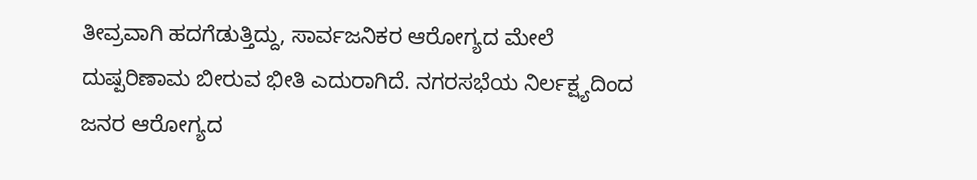ತೀವ್ರವಾಗಿ ಹದಗೆಡುತ್ತಿದ್ದು, ಸಾರ್ವಜನಿಕರ ಆರೋಗ್ಯದ ಮೇಲೆ ದುಷ್ಪರಿಣಾಮ ಬೀರುವ ಭೀತಿ ಎದುರಾಗಿದೆ. ನಗರಸಭೆಯ ನಿರ್ಲಕ್ಷ್ಯದಿಂದ ಜನರ ಆರೋಗ್ಯದ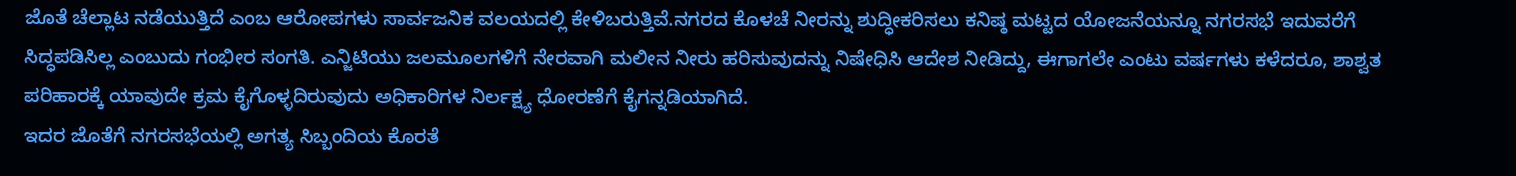ಜೊತೆ ಚೆಲ್ಲಾಟ ನಡೆಯುತ್ತಿದೆ ಎಂಬ ಆರೋಪಗಳು ಸಾರ್ವಜನಿಕ ವಲಯದಲ್ಲಿ ಕೇಳಿಬರುತ್ತಿವೆ.ನಗರದ ಕೊಳಚೆ ನೀರನ್ನು ಶುದ್ಧೀಕರಿಸಲು ಕನಿಷ್ಠ ಮಟ್ಟದ ಯೋಜನೆಯನ್ನೂ ನಗರಸಭೆ ಇದುವರೆಗೆ ಸಿದ್ಧಪಡಿಸಿಲ್ಲ ಎಂಬುದು ಗಂಭೀರ ಸಂಗತಿ. ಎನ್ಜಿಟಿಯು ಜಲಮೂಲಗಳಿಗೆ ನೇರವಾಗಿ ಮಲೀನ ನೀರು ಹರಿಸುವುದನ್ನು ನಿಷೇಧಿಸಿ ಆದೇಶ ನೀಡಿದ್ದು, ಈಗಾಗಲೇ ಎಂಟು ವರ್ಷಗಳು ಕಳೆದರೂ, ಶಾಶ್ವತ ಪರಿಹಾರಕ್ಕೆ ಯಾವುದೇ ಕ್ರಮ ಕೈಗೊಳ್ಳದಿರುವುದು ಅಧಿಕಾರಿಗಳ ನಿರ್ಲಕ್ಷ್ಯ ಧೋರಣೆಗೆ ಕೈಗನ್ನಡಿಯಾಗಿದೆ.
ಇದರ ಜೊತೆಗೆ ನಗರಸಭೆಯಲ್ಲಿ ಅಗತ್ಯ ಸಿಬ್ಬಂದಿಯ ಕೊರತೆ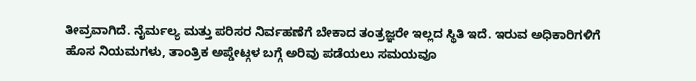ತೀವ್ರವಾಗಿದೆ. ನೈರ್ಮಲ್ಯ ಮತ್ತು ಪರಿಸರ ನಿರ್ವಹಣೆಗೆ ಬೇಕಾದ ತಂತ್ರಜ್ಞರೇ ಇಲ್ಲದ ಸ್ಥಿತಿ ಇದೆ. ಇರುವ ಅಧಿಕಾರಿಗಳಿಗೆ ಹೊಸ ನಿಯಮಗಳು, ತಾಂತ್ರಿಕ ಅಪ್ಡೇಟ್ಗಳ ಬಗ್ಗೆ ಅರಿವು ಪಡೆಯಲು ಸಮಯವೂ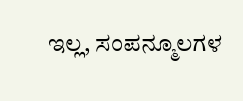ಇಲ್ಲ, ಸಂಪನ್ಮೂಲಗಳ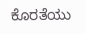ಕೊರತೆಯು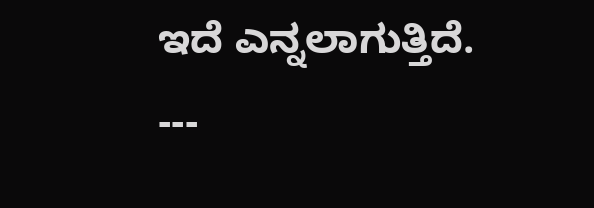ಇದೆ ಎನ್ನಲಾಗುತ್ತಿದೆ.
---